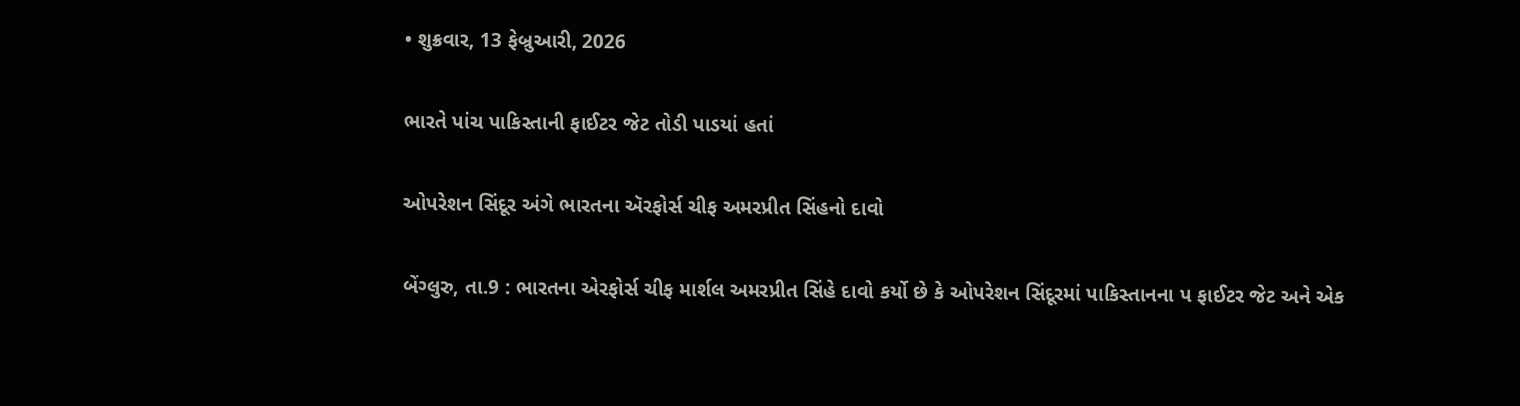• શુક્રવાર, 13 ફેબ્રુઆરી, 2026

ભારતે પાંચ પાકિસ્તાની ફાઈટર જેટ તોડી પાડયાં હતાં

ઓપરેશન સિંદૂર અંગે ભારતના ઍરફોર્સ ચીફ અમરપ્રીત સિંહનો દાવો

બેંગ્લુરુ, તા.9 : ભારતના એરફોર્સ ચીફ માર્શલ અમરપ્રીત સિંહે દાવો કર્યો છે કે ઓપરેશન સિંદૂરમાં પાકિસ્તાનના પ ફાઈટર જેટ અને એક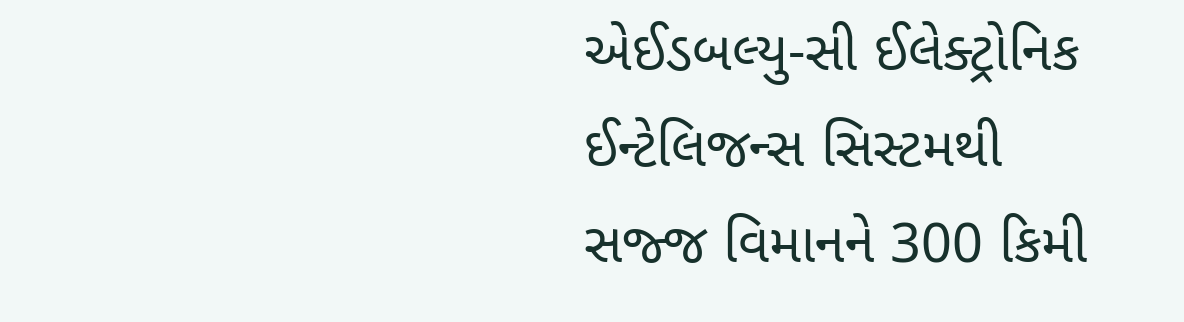એઈડબલ્યુ-સી ઈલેક્ટ્રોનિક ઈન્ટેલિજન્સ સિસ્ટમથી સજ્જ વિમાનને 300 કિમી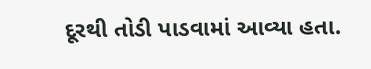દૂરથી તોડી પાડવામાં આવ્યા હતા.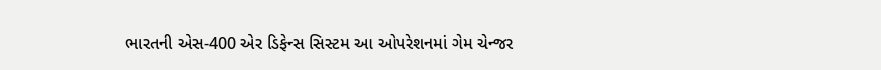ભારતની એસ-400 એર ડિફેન્સ સિસ્ટમ આ ઓપરેશનમાં ગેમ ચેન્જર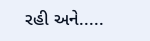રહી અને.....